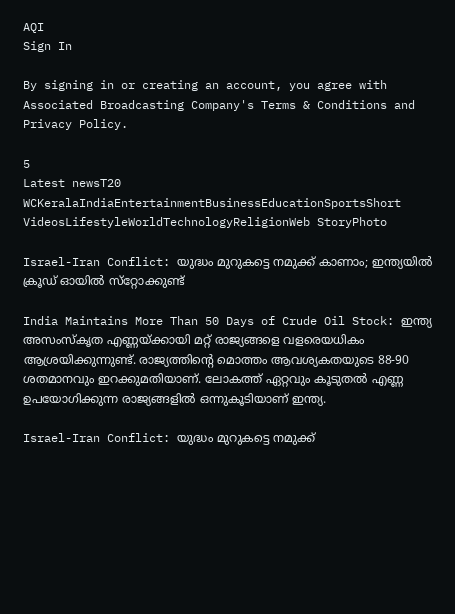AQI
Sign In

By signing in or creating an account, you agree with Associated Broadcasting Company's Terms & Conditions and Privacy Policy.

5
Latest newsT20 WCKeralaIndiaEntertainmentBusinessEducationSportsShort VideosLifestyleWorldTechnologyReligionWeb StoryPhoto

Israel-Iran Conflict: യുദ്ധം മുറുകട്ടെ നമുക്ക് കാണാം; ഇന്ത്യയില്‍ ക്രൂഡ് ഓയില്‍ സ്‌റ്റോക്കുണ്ട്

India Maintains More Than 50 Days of Crude Oil Stock: ഇന്ത്യ അസംസ്‌കൃത എണ്ണയ്ക്കായി മറ്റ് രാജ്യങ്ങളെ വളരെയധികം ആശ്രയിക്കുന്നുണ്ട്. രാജ്യത്തിന്റെ മൊത്തം ആവശ്യകതയുടെ 88-90 ശതമാനവും ഇറക്കുമതിയാണ്. ലോകത്ത് ഏറ്റവും കൂടുതല്‍ എണ്ണ ഉപയോഗിക്കുന്ന രാജ്യങ്ങളില്‍ ഒന്നുകൂടിയാണ് ഇന്ത്യ.

Israel-Iran Conflict: യുദ്ധം മുറുകട്ടെ നമുക്ക്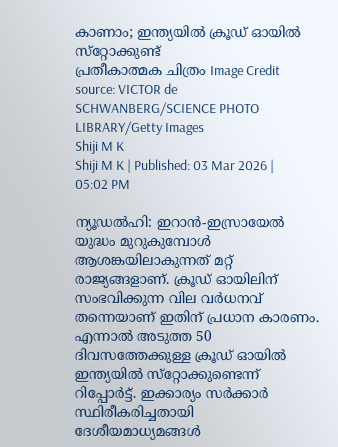കാണാം; ഇന്ത്യയില്‍ ക്രൂഡ് ഓയില്‍ സ്‌റ്റോക്കുണ്ട്
പ്രതീകാത്മക ചിത്രം Image Credit source: VICTOR de SCHWANBERG/SCIENCE PHOTO LIBRARY/Getty Images
Shiji M K
Shiji M K | Published: 03 Mar 2026 | 05:02 PM

ന്യൂഡല്‍ഹി: ഇറാന്‍-ഇസ്രായേല്‍ യുദ്ധം മുറുകുമ്പോള്‍ ആശങ്കയിലാകുന്നത് മറ്റ് രാജ്യങ്ങളാണ്. ക്രൂഡ് ഓയിലിന് സംഭവിക്കുന്ന വില വര്‍ധനവ് തന്നെയാണ് ഇതിന് പ്രധാന കാരണം. എന്നാല്‍ അടുത്ത 50 ദിവസത്തേക്കുള്ള ക്രൂഡ് ഓയില്‍ ഇന്ത്യയില്‍ സ്‌റ്റോക്കുണ്ടെന്ന് റിപ്പോര്‍ട്ട്. ഇക്കാര്യം സര്‍ക്കാര്‍ സ്ഥിരീകരിച്ചതായി ദേശീയമാധ്യമങ്ങള്‍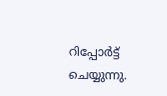റിപ്പോര്‍ട്ട് ചെയ്യുന്നു.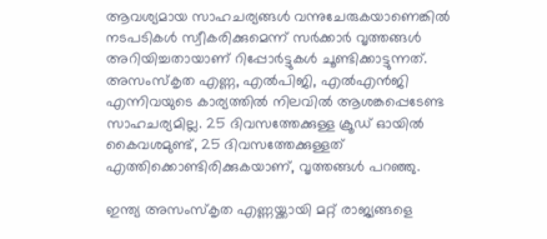ആവശ്യമായ സാഹചര്യങ്ങള്‍ വന്നുചേരുകയാണെങ്കില്‍ നടപടികള്‍ സ്വീകരിക്കുമെന്ന് സര്‍ക്കാര്‍ വൃത്തങ്ങള്‍ അറിയിച്ചതായാണ് റിപ്പോര്‍ട്ടുകള്‍ ചൂണ്ടിക്കാട്ടുന്നത്. അസംസ്‌കൃത എണ്ണ, എല്‍പിജി, എല്‍എന്‍ജി എന്നിവയുടെ കാര്യത്തില്‍ നിലവില്‍ ആശങ്കപ്പെടേണ്ട സാഹചര്യമില്ല. 25 ദിവസത്തേക്കുള്ള ക്രൂഡ് ഓയില്‍ കൈവശമുണ്ട്, 25 ദിവസത്തേക്കുള്ളത് എത്തിക്കൊണ്ടിരിക്കുകയാണ്, വൃത്തങ്ങള്‍ പറഞ്ഞു.

ഇന്ത്യ അസംസ്‌കൃത എണ്ണയ്ക്കായി മറ്റ് രാജ്യങ്ങളെ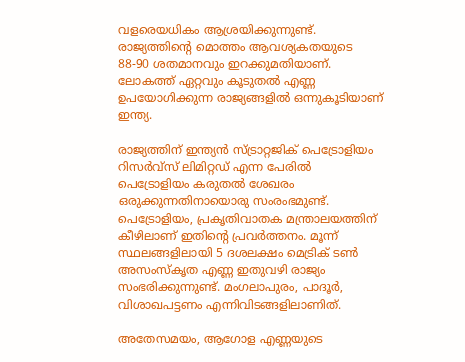വളരെയധികം ആശ്രയിക്കുന്നുണ്ട്. രാജ്യത്തിന്റെ മൊത്തം ആവശ്യകതയുടെ 88-90 ശതമാനവും ഇറക്കുമതിയാണ്. ലോകത്ത് ഏറ്റവും കൂടുതല്‍ എണ്ണ ഉപയോഗിക്കുന്ന രാജ്യങ്ങളില്‍ ഒന്നുകൂടിയാണ് ഇന്ത്യ.

രാജ്യത്തിന് ഇന്ത്യന്‍ സ്ട്രാറ്റജിക് പെട്രോളിയം റിസര്‍വ്‌സ് ലിമിറ്റഡ് എന്ന പേരില്‍ പെട്രോളിയം കരുതല്‍ ശേഖരം ഒരുക്കുന്നതിനായൊരു സംരംഭമുണ്ട്. പെട്രോളിയം, പ്രകൃതിവാതക മന്ത്രാലയത്തിന് കീഴിലാണ് ഇതിന്റെ പ്രവര്‍ത്തനം. മൂന്ന് സ്ഥലങ്ങളിലായി 5 ദശലക്ഷം മെട്രിക് ടണ്‍ അസംസ്‌കൃത എണ്ണ ഇതുവഴി രാജ്യം സംഭരിക്കുന്നുണ്ട്. മംഗലാപുരം, പാദൂര്‍, വിശാഖപട്ടണം എന്നിവിടങ്ങളിലാണിത്.

അതേസമയം, ആഗോള എണ്ണയുടെ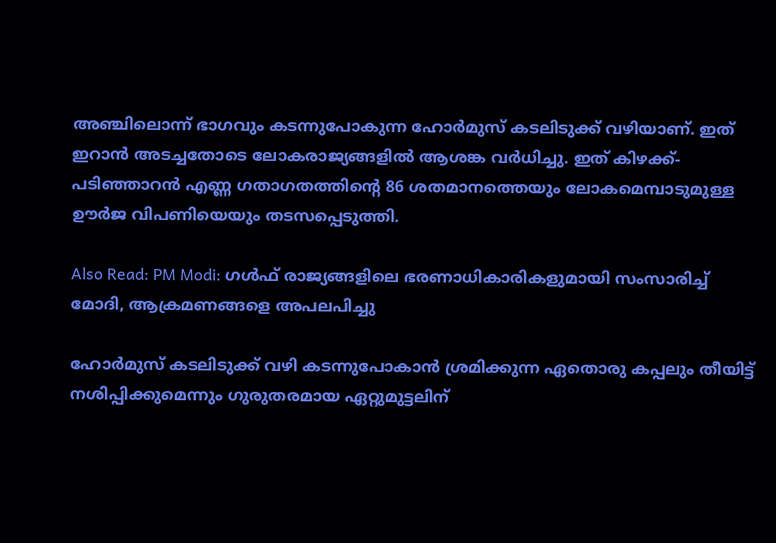അഞ്ചിലൊന്ന് ഭാഗവും കടന്നുപോകുന്ന ഹോര്‍മുസ് കടലിടുക്ക് വഴിയാണ്. ഇത് ഇറാന്‍ അടച്ചതോടെ ലോകരാജ്യങ്ങളില്‍ ആശങ്ക വര്‍ധിച്ചു. ഇത് കിഴക്ക്-പടിഞ്ഞാറന്‍ എണ്ണ ഗതാഗതത്തിന്റെ 86 ശതമാനത്തെയും ലോകമെമ്പാടുമുള്ള ഊര്‍ജ വിപണിയെയും തടസപ്പെടുത്തി.

Also Read: PM Modi: ഗള്‍ഫ് രാജ്യങ്ങളിലെ ഭരണാധികാരികളുമായി സംസാരിച്ച് മോദി, ആക്രമണങ്ങളെ അപലപിച്ചു

ഹോര്‍മുസ് കടലിടുക്ക് വഴി കടന്നുപോകാന്‍ ശ്രമിക്കുന്ന ഏതൊരു കപ്പലും തീയിട്ട് നശിപ്പിക്കുമെന്നും ഗുരുതരമായ ഏറ്റുമുട്ടലിന്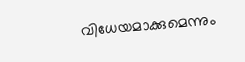വിധേയമാക്കുമെന്നും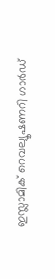ഇസ്ലാമിക് റെവല്യൂഷണറി ഗാര്‍ഡ്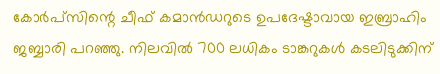കോര്‍പ്‌സിന്റെ ചീഫ് കമാന്‍ഡറുടെ ഉപദേഷ്ടാവായ ഇബ്രാഹിം ജബ്ബാരി പറഞ്ഞു. നിലവില്‍ 700 ലധികം ടാങ്കറുകള്‍ കടലിടുക്കിന്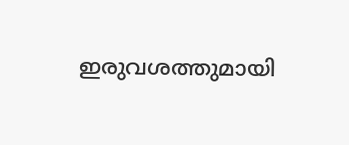ഇരുവശത്തുമായി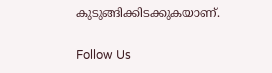കുടുങ്ങിക്കിടക്കുകയാണ്.

Follow Us